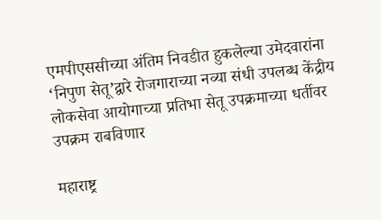एमपीएससीच्या अंतिम निवडीत हुकलेल्या उमेदवारांना ‘निपुण सेतू’द्वारे रोजगाराच्या नव्या संधी उपलब्ध केंद्रीय लोकसेवा आयोगाच्या प्रतिभा सेतू उपक्रमाच्या धर्तीवर उपक्रम राबविणार

महाराष्ट्र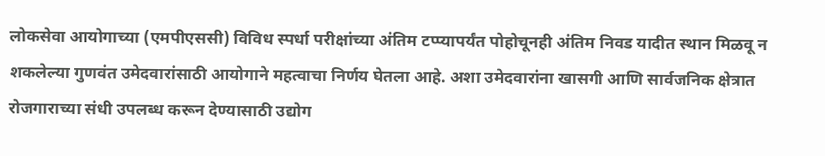लोकसेवा आयोगाच्या (एमपीएससी) विविध स्पर्धा परीक्षांच्या अंतिम टप्प्यापर्यंत पोहोचूनही अंतिम निवड यादीत स्थान मिळवू न शकलेल्या गुणवंत उमेदवारांसाठी आयोगाने महत्वाचा निर्णय घेतला आहे. अशा उमेदवारांना खासगी आणि सार्वजनिक क्षेत्रात रोजगाराच्या संधी उपलब्ध करून देण्यासाठी उद्योग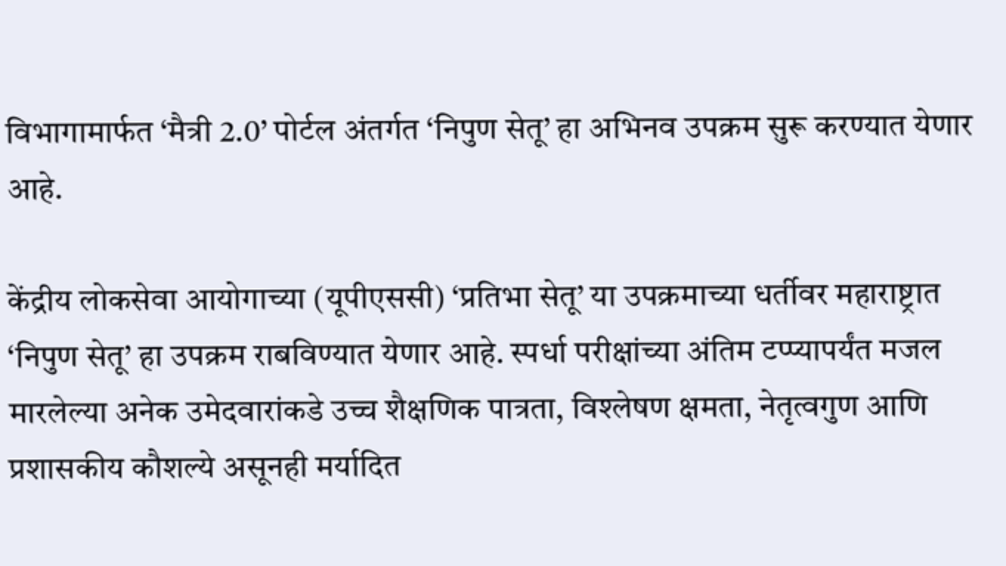विभागामार्फत ‘मैत्री 2.0’ पोर्टल अंतर्गत ‘निपुण सेतू’ हा अभिनव उपक्रम सुरू करण्यात येणार आहे.

केंद्रीय लोकसेवा आयोगाच्या (यूपीएससी) ‘प्रतिभा सेतू’ या उपक्रमाच्या धर्तीवर महाराष्ट्रात ‘निपुण सेतू’ हा उपक्रम राबविण्यात येणार आहे. स्पर्धा परीक्षांच्या अंतिम टप्प्यापर्यंत मजल मारलेल्या अनेक उमेदवारांकडे उच्च शैक्षणिक पात्रता, विश्लेषण क्षमता, नेतृत्वगुण आणि प्रशासकीय कौशल्ये असूनही मर्यादित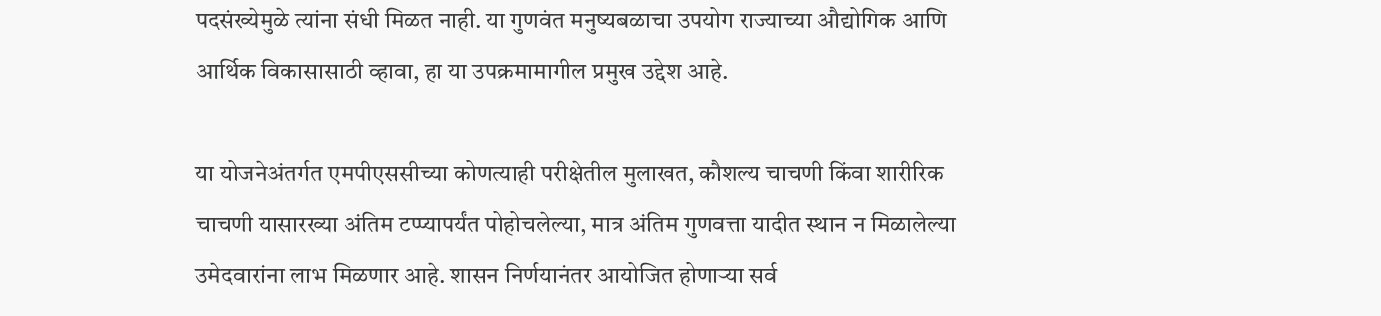पदसंख्येमुळे त्यांना संधी मिळत नाही. या गुणवंत मनुष्यबळाचा उपयोग राज्याच्या औद्योगिक आणि आर्थिक विकासासाठी व्हावा, हा या उपक्रमामागील प्रमुख उद्देश आहे.

या योजनेअंतर्गत एमपीएससीच्या कोणत्याही परीक्षेतील मुलाखत, कौशल्य चाचणी किंवा शारीरिक चाचणी यासारख्या अंतिम टप्प्यापर्यंत पोहोचलेल्या, मात्र अंतिम गुणवत्ता यादीत स्थान न मिळालेल्या उमेदवारांना लाभ मिळणार आहे. शासन निर्णयानंतर आयोजित होणाऱ्या सर्व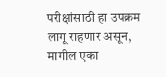परीक्षांसाठी हा उपक्रम लागू राहणार असून, मागील एका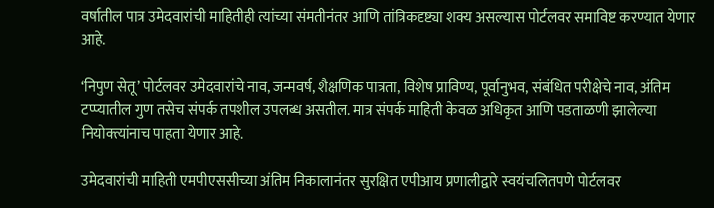वर्षातील पात्र उमेदवारांची माहितीही त्यांच्या संमतीनंतर आणि तांत्रिकदृष्ट्या शक्य असल्यास पोर्टलवर समाविष्ट करण्यात येणार आहे.

‘निपुण सेतू’ पोर्टलवर उमेदवारांचे नाव, जन्मवर्ष, शैक्षणिक पात्रता, विशेष प्राविण्य, पूर्वानुभव, संबंधित परीक्षेचे नाव, अंतिम टप्प्यातील गुण तसेच संपर्क तपशील उपलब्ध असतील. मात्र संपर्क माहिती केवळ अधिकृत आणि पडताळणी झालेल्या नियोक्त्यांनाच पाहता येणार आहे.

उमेदवारांची माहिती एमपीएससीच्या अंतिम निकालानंतर सुरक्षित एपीआय प्रणालीद्वारे स्वयंचलितपणे पोर्टलवर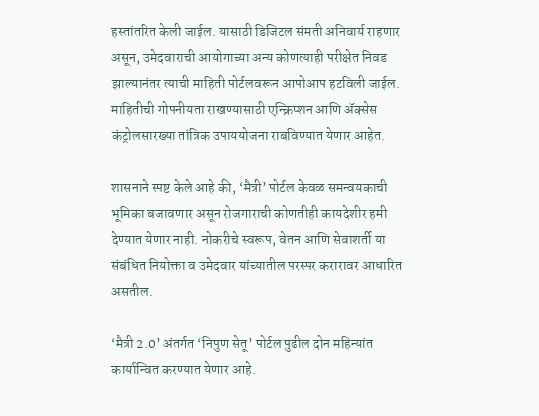हस्तांतरित केली जाईल. यासाठी डिजिटल संमती अनिवार्य राहणार असून, उमेदवाराची आयोगाच्या अन्य कोणत्याही परीक्षेत निवड झाल्यानंतर त्याची माहिती पोर्टलवरून आपोआप हटविली जाईल. माहितीची गोपनीयता राखण्यासाठी एन्क्रिप्शन आणि ॲक्सेस कंट्रोलसारख्या तांत्रिक उपाययोजना राबविण्यात येणार आहेत.

शासनाने स्पष्ट केले आहे की, ‘मैत्री’ पोर्टल केवळ समन्वयकाची भूमिका बजावणार असून रोजगाराची कोणतीही कायदेशीर हमी देण्यात येणार नाही. नोकरीचे स्वरूप, वेतन आणि सेवाशर्ती या संबंधित नियोक्ता व उमेदवार यांच्यातील परस्पर करारावर आधारित असतील.

‘मैत्री 2.0’ अंतर्गत ‘निपुण सेतू’ पोर्टल पुढील दोन महिन्यांत कार्यान्वित करण्यात येणार आहे.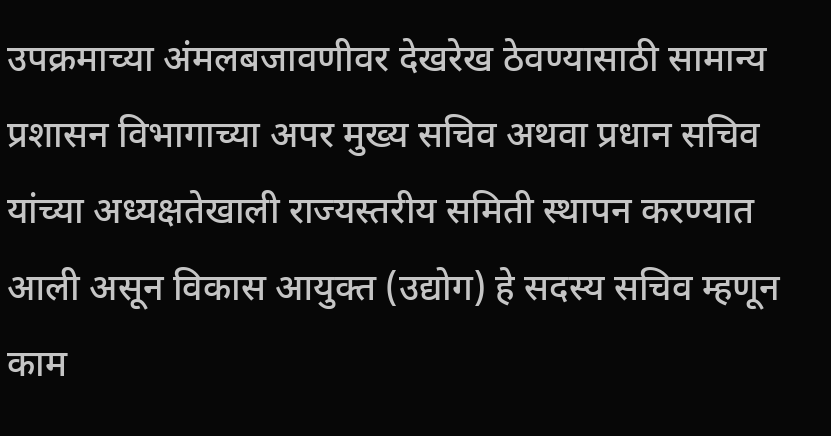उपक्रमाच्या अंमलबजावणीवर देखरेख ठेवण्यासाठी सामान्य प्रशासन विभागाच्या अपर मुख्य सचिव अथवा प्रधान सचिव यांच्या अध्यक्षतेखाली राज्यस्तरीय समिती स्थापन करण्यात आली असून विकास आयुक्त (उद्योग) हे सदस्य सचिव म्हणून काम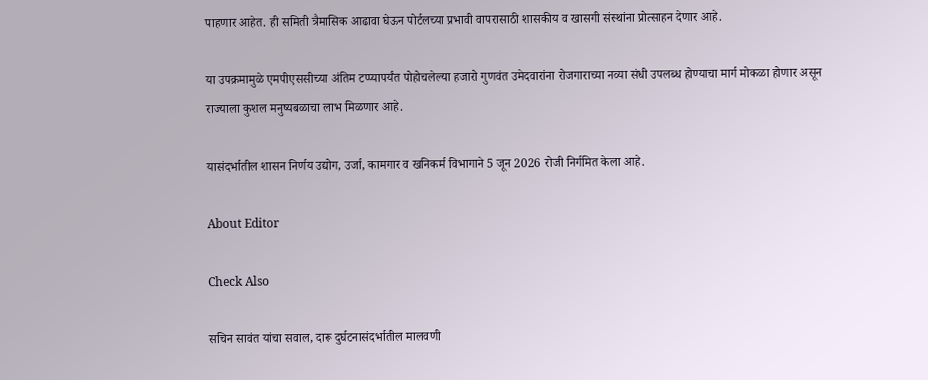पाहणार आहेत. ही समिती त्रैमासिक आढावा घेऊन पोर्टलच्या प्रभावी वापरासाठी शासकीय व खासगी संस्थांना प्रोत्साहन देणार आहे.

या उपक्रमामुळे एमपीएससीच्या अंतिम टप्प्यापर्यंत पोहोचलेल्या हजारो गुणवंत उमेदवारांना रोजगाराच्या नव्या संधी उपलब्ध होण्याचा मार्ग मोकळा होणार असून राज्याला कुशल मनुष्यबळाचा लाभ मिळणार आहे.

यासंदर्भातील शासन निर्णय उद्योग, उर्जा, कामगार व खनिकर्म विभागाने 5 जून 2026 रोजी निर्गमित केला आहे.

About Editor

Check Also

सचिन सावंत यांचा सवाल, दारू दुर्घटनासंदर्भातील मालवणी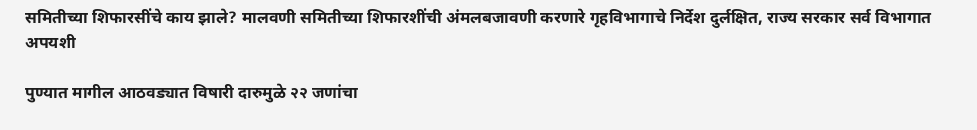समितीच्या शिफारसींचे काय झाले? मालवणी समितीच्या शिफारशींची अंमलबजावणी करणारे गृहविभागाचे निर्देश दुर्लक्षित, राज्य सरकार सर्व विभागात अपयशी

पुण्यात मागील आठवड्यात विषारी दारुमुळे २२ जणांचा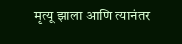मृत्यू झाला आणि त्यानंतर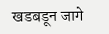खडबडून जागे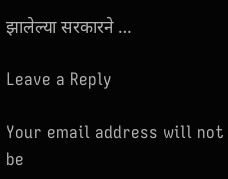झालेल्या सरकारने …

Leave a Reply

Your email address will not be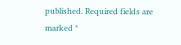published. Required fields are marked *